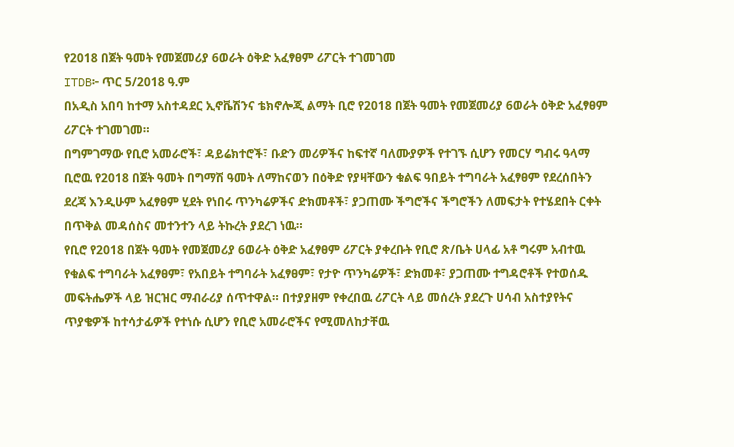የ2018 በጀት ዓመት የመጀመሪያ 6ወራት ዕቅድ አፈፃፀም ሪፖርት ተገመገመ
ITDB፦ ጥር 5/2018 ዓ.ም
በአዲስ አበባ ከተማ አስተዳደር ኢኖቬሽንና ቴክኖሎጂ ልማት ቢሮ የ2018 በጀት ዓመት የመጀመሪያ 6ወራት ዕቅድ አፈፃፀም ሪፖርት ተገመገመ።
በግምገማው የቢሮ አመራሮች፣ ዳይሬክተሮች፣ ቡድን መሪዎችና ከፍተኛ ባለሙያዎች የተገኙ ሲሆን የመርሃ ግብሩ ዓላማ ቢሮዉ የ2018 በጀት ዓመት በግማሽ ዓመት ለማከናወን በዕቅድ የያዛቸውን ቁልፍ ዓበይት ተግባራት አፈፃፀም የደረሰበትን ደረጃ እንዲሁም አፈፃፀም ሂደት የነበሩ ጥንካሬዎችና ድክመቶች፣ ያጋጠሙ ችግሮችና ችግሮችን ለመፍታት የተሄደበት ርቀት በጥቅል መዳሰስና መተንተን ላይ ትኩረት ያደረገ ነዉ።
የቢሮ የ2018 በጀት ዓመት የመጀመሪያ 6ወራት ዕቅድ አፈፃፀም ሪፖርት ያቀረቡት የቢሮ ጽ/ቤት ሀላፊ አቶ ግሩም አብተዉ የቁልፍ ተግባራት አፈፃፀም፣ የአበይት ተግባራት አፈፃፀም፣ የታዮ ጥንካሬዎች፣ ድክመቶ፣ ያጋጠሙ ተግዳሮቶች የተወሰዱ መፍትሔዎች ላይ ዝርዝር ማብራሪያ ሰጥተዋል። በተያያዘም የቀረበዉ ሪፖርት ላይ መሰረት ያደረጉ ሀሳብ አስተያየትና ጥያቄዎች ከተሳታፊዎች የተነሱ ሲሆን የቢሮ አመራሮችና የሚመለከታቸዉ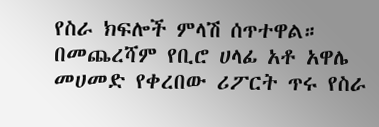የስራ ክፍሎች ምላሽ ሰጥተዋል።
በመጨረሻም የቢሮ ሀላፊ አቶ አዋሌ መሀመድ የቀረበው ሪፖርት ጥሩ የስራ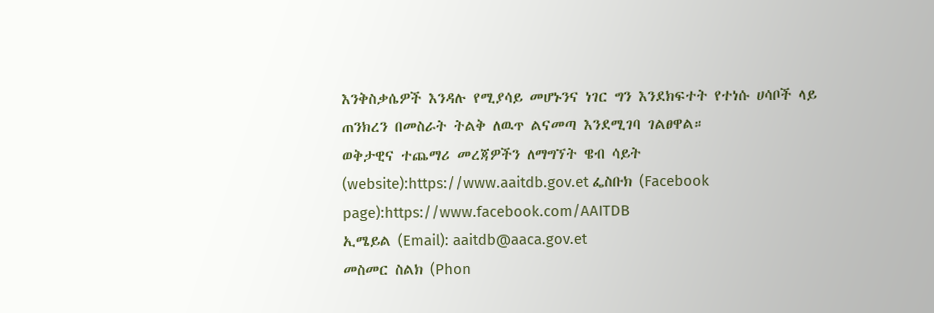እንቅስቃሴዎች እንዳሉ የሚያሳይ መሆኑንና ነገር ግን እንደክፍተት የተነሱ ሀሳቦች ላይ ጠንክረን በመስራት ትልቅ ለዉጥ ልናመጣ እንደሚገባ ገልፀዋል።
ወቅታዊና ተጨማሪ መረጃዎችን ለማግኘት ዌብ ሳይት (website):https://www.aaitdb.gov.et ፌስቡክ (Facebook page):https://www.facebook.com/AAITDB
ኢሜይል (Email): aaitdb@aaca.gov.et
መስመር ስልክ (Phon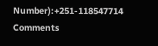Number):+251-118547714
Comments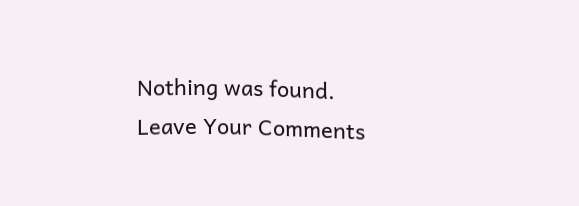Nothing was found.
Leave Your Comments